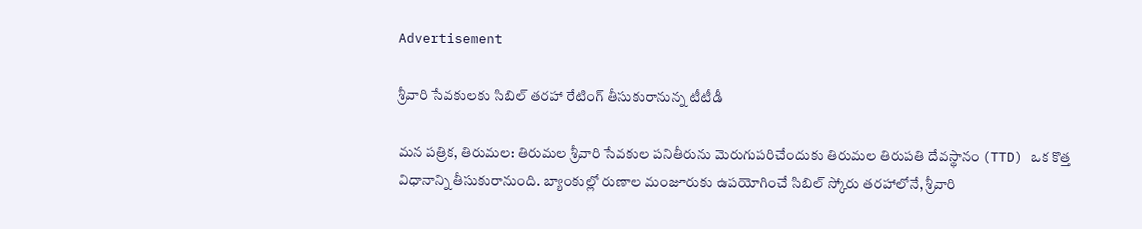Advertisement

శ్రీవారి సేవకులకు సిబిల్ తరహా రేటింగ్ తీసుకురానున్న టీటీడీ

మన పత్రిక, తిరుమల: తిరుమల శ్రీవారి సేవకుల పనితీరును మెరుగుపరిచేందుకు తిరుమల తిరుపతి దేవస్థానం (TTD) ఒక కొత్త విధానాన్ని తీసుకురానుంది. బ్యాంకుల్లో రుణాల మంజూరుకు ఉపయోగించే సిబిల్ స్కోరు తరహాలోనే, శ్రీవారి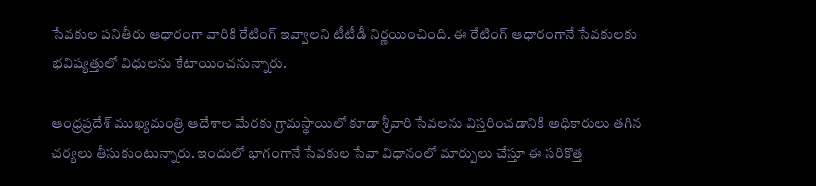సేవకుల పనితీరు ఆధారంగా వారికి రేటింగ్ ఇవ్వాలని టీటీడీ నిర్ణయించింది. ఈ రేటింగ్ ఆధారంగానే సేవకులకు భవిష్యత్తులో విధులను కేటాయించనున్నారు.

ఆంధ్రప్రదేశ్ ముఖ్యమంత్రి ఆదేశాల మేరకు గ్రామస్థాయిలో కూడా శ్రీవారి సేవలను విస్తరించడానికి అధికారులు తగిన చర్యలు తీసుకుంటున్నారు. ఇందులో భాగంగానే సేవకుల సేవా విధానంలో మార్పులు చేస్తూ ఈ సరికొత్త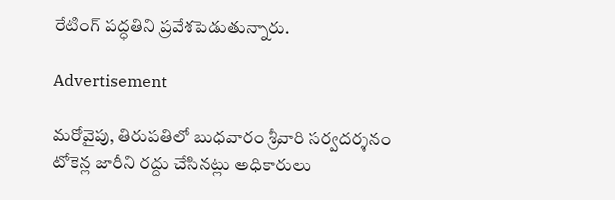రేటింగ్ పద్ధతిని ప్రవేశపెడుతున్నారు.

Advertisement

మరోవైపు, తిరుపతిలో బుధవారం శ్రీవారి సర్వదర్శనం టోకెన్ల జారీని రద్దు చేసినట్లు అధికారులు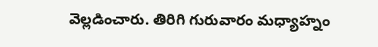వెల్లడించారు. తిరిగి గురువారం మధ్యాహ్నం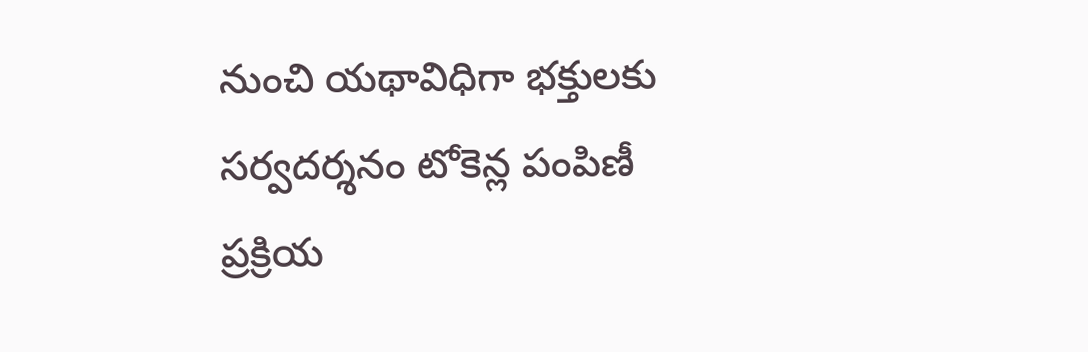నుంచి యథావిధిగా భక్తులకు సర్వదర్శనం టోకెన్ల పంపిణీ ప్రక్రియ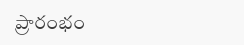ప్రారంభం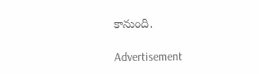కానుంది.

Advertisement